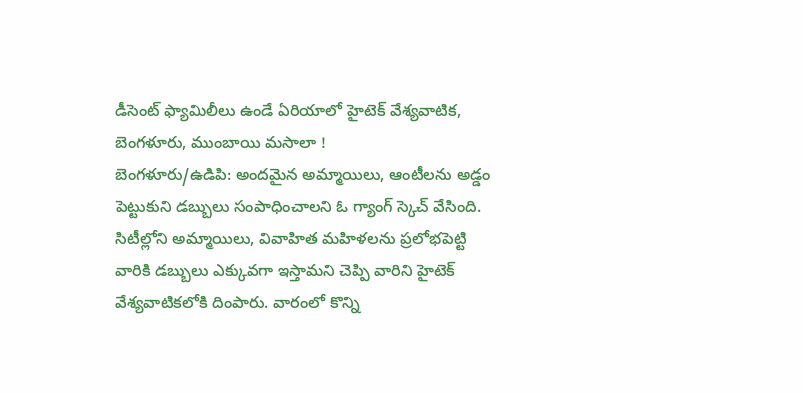డీసెంట్ ఫ్యామిలీలు ఉండే ఏరియాలో హైటెక్ వేశ్యవాటిక, బెంగళూరు, ముంబాయి మసాలా !
బెంగళూరు/ఉడిపి: అందమైన అమ్మాయిలు, ఆంటీలను అడ్డం పెట్టుకుని డబ్బులు సంపాధించాలని ఓ గ్యాంగ్ స్కెచ్ వేసింది. సిటీల్లోని అమ్మాయిలు, వివాహిత మహిళలను ప్రలోభపెట్టి వారికి డబ్బులు ఎక్కువగా ఇస్తామని చెప్పి వారిని హైటెక్ వేశ్యవాటికలోకి దింపారు. వారంలో కొన్ని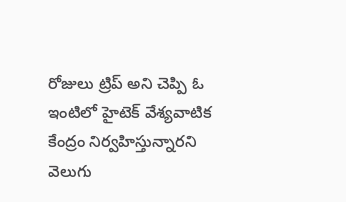రోజులు ట్రిప్ అని చెప్పి ఓ ఇంటిలో హైటెక్ వేశ్యవాటిక కేంద్రం నిర్వహిస్తున్నారని వెలుగు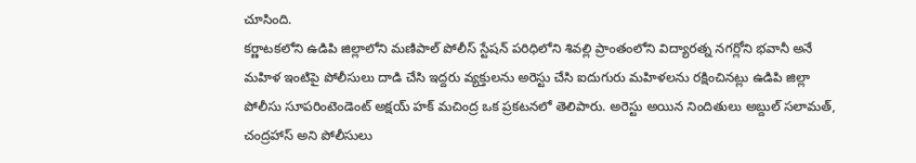చూసింది.
కర్ణాటకలోని ఉడిపి జిల్లాలోని మణిపాల్ పోలీస్ స్టేషన్ పరిధిలోని శివల్లి ప్రాంతంలోని విద్యారత్న నగర్లోని భవానీ అనే మహిళ ఇంటిపై పోలీసులు దాడి చేసి ఇద్దరు వ్యక్తులను అరెస్టు చేసి ఐదుగురు మహిళలను రక్షించినట్లు ఉడిపి జిల్లా పోలీసు సూపరింటెండెంట్ అక్షయ్ హక్ మచింద్ర ఒక ప్రకటనలో తెలిపారు. అరెస్టు అయిన నిందితులు అబ్దుల్ సలామత్, చంద్రహాస్ అని పోలీసులు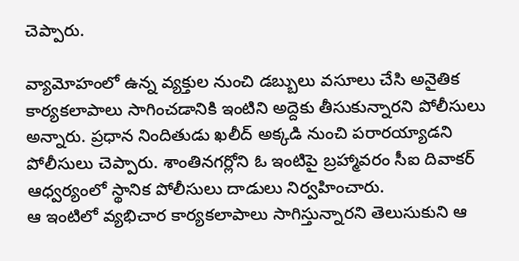చెప్పారు.

వ్యామోహంలో ఉన్న వ్యక్తుల నుంచి డబ్బులు వసూలు చేసి అనైతిక కార్యకలాపాలు సాగించడానికి ఇంటిని అద్దెకు తీసుకున్నారని పోలీసులు అన్నారు. ప్రధాన నిందితుడు ఖలీద్ అక్కడి నుంచి పరారయ్యాడని పోలీసులు చెప్పారు. శాంతినగర్లోని ఓ ఇంటిపై బ్రహ్మావరం సీఐ దివాకర్ ఆధ్వర్యంలో స్థానిక పోలీసులు దాడులు నిర్వహించారు.
ఆ ఇంటిలో వ్యభిచార కార్యకలాపాలు సాగిస్తున్నారని తెలుసుకుని ఆ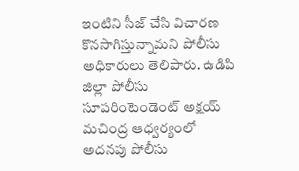ఇంటిని సీజ్ చేసి విచారణ కొనసాగిస్తున్నామని పోలీసు అధికారులు తెలిపారు. ఉడిపి జిల్లా పోలీసు సూపరింటెండెంట్ అక్షయ్ మచింద్ర ఆధ్వర్యంలో అదనపు పోలీసు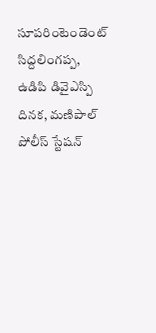సూపరింటెండెంట్ సిద్దలింగప్ప, ఉడిపి డివైఎస్పి దినక, మణిపాల్ పోలీస్ స్టేషన్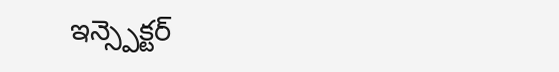ఇన్స్పెక్టర్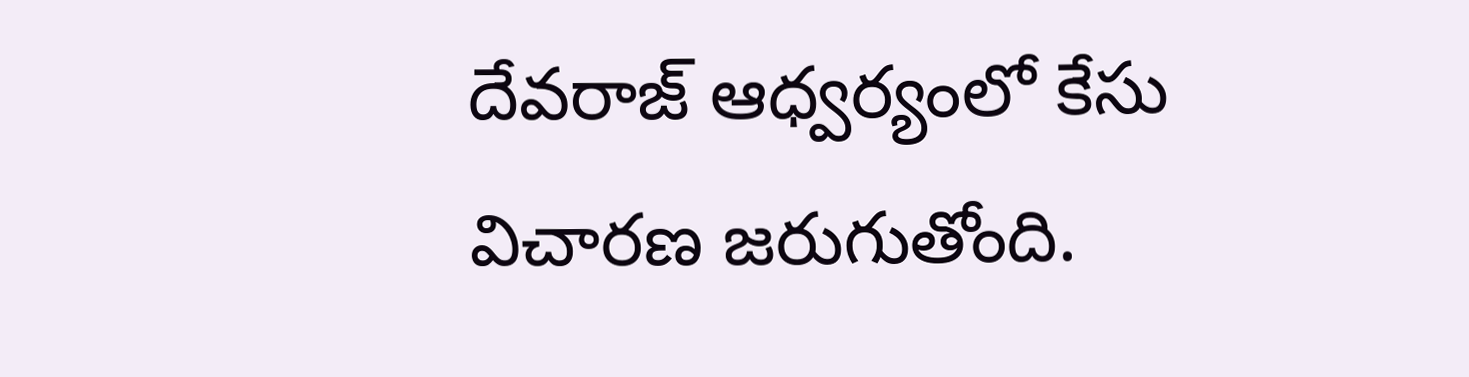దేవరాజ్ ఆధ్వర్యంలో కేసు విచారణ జరుగుతోంది.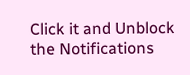Click it and Unblock the Notifications